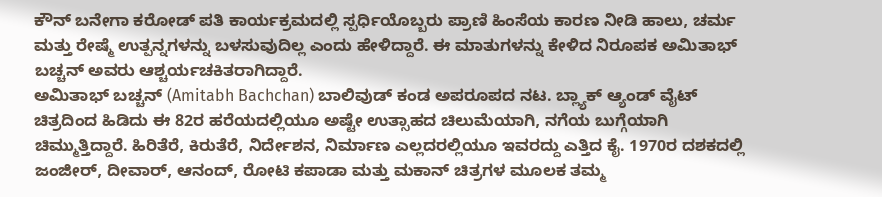ಕೌನ್ ಬನೇಗಾ ಕರೋಡ್ ಪತಿ ಕಾರ್ಯಕ್ರಮದಲ್ಲಿ ಸ್ಪರ್ಧಿಯೊಬ್ಬರು ಪ್ರಾಣಿ ಹಿಂಸೆಯ ಕಾರಣ ನೀಡಿ ಹಾಲು, ಚರ್ಮ ಮತ್ತು ರೇಷ್ಮೆ ಉತ್ಪನ್ನಗಳನ್ನು ಬಳಸುವುದಿಲ್ಲ ಎಂದು ಹೇಳಿದ್ದಾರೆ. ಈ ಮಾತುಗಳನ್ನು ಕೇಳಿದ ನಿರೂಪಕ ಅಮಿತಾಭ್ ಬಚ್ಚನ್ ಅವರು ಆಶ್ಚರ್ಯಚಕಿತರಾಗಿದ್ದಾರೆ.
ಅಮಿತಾಭ್ ಬಚ್ಚನ್ (Amitabh Bachchan) ಬಾಲಿವುಡ್ ಕಂಡ ಅಪರೂಪದ ನಟ. ಬ್ಲ್ಯಾಕ್ ಆ್ಯಂಡ್ ವೈಟ್ ಚಿತ್ರದಿಂದ ಹಿಡಿದು ಈ 82ರ ಹರೆಯದಲ್ಲಿಯೂ ಅಷ್ಟೇ ಉತ್ಸಾಹದ ಚಿಲುಮೆಯಾಗಿ, ನಗೆಯ ಬುಗ್ಗೆಯಾಗಿ ಚಿಮ್ಮುತ್ತಿದ್ದಾರೆ. ಹಿರಿತೆರೆ, ಕಿರುತೆರೆ, ನಿರ್ದೇಶನ, ನಿರ್ಮಾಣ ಎಲ್ಲದರಲ್ಲಿಯೂ ಇವರದ್ದು ಎತ್ತಿದ ಕೈ. 1970ರ ದಶಕದಲ್ಲಿ ಜಂಜೀರ್, ದೀವಾರ್, ಆನಂದ್, ರೋಟಿ ಕಪಾಡಾ ಮತ್ತು ಮಕಾನ್ ಚಿತ್ರಗಳ ಮೂಲಕ ತಮ್ಮ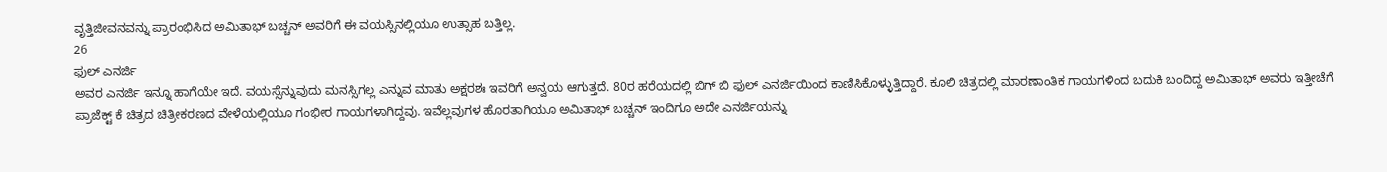ವೃತ್ತಿಜೀವನವನ್ನು ಪ್ರಾರಂಭಿಸಿದ ಅಮಿತಾಭ್ ಬಚ್ಚನ್ ಅವರಿಗೆ ಈ ವಯಸ್ಸಿನಲ್ಲಿಯೂ ಉತ್ಸಾಹ ಬತ್ತಿಲ್ಲ.
26
ಫುಲ್ ಎನರ್ಜಿ
ಅವರ ಎನರ್ಜಿ ಇನ್ನೂ ಹಾಗೆಯೇ ಇದೆ. ವಯಸ್ಸೆನ್ನುವುದು ಮನಸ್ಸಿಗಲ್ಲ ಎನ್ನುವ ಮಾತು ಅಕ್ಷರಶಃ ಇವರಿಗೆ ಅನ್ವಯ ಆಗುತ್ತದೆ. 80ರ ಹರೆಯದಲ್ಲಿ ಬಿಗ್ ಬಿ ಫುಲ್ ಎನರ್ಜಿಯಿಂದ ಕಾಣಿಸಿಕೊಳ್ಳುತ್ತಿದ್ದಾರೆ. ಕೂಲಿ ಚಿತ್ರದಲ್ಲಿ ಮಾರಣಾಂತಿಕ ಗಾಯಗಳಿಂದ ಬದುಕಿ ಬಂದಿದ್ದ ಅಮಿತಾಭ್ ಅವರು ಇತ್ತೀಚೆಗೆ ಪ್ರಾಜೆಕ್ಟ್ ಕೆ ಚಿತ್ರದ ಚಿತ್ರೀಕರಣದ ವೇಳೆಯಲ್ಲಿಯೂ ಗಂಭೀರ ಗಾಯಗಳಾಗಿದ್ದವು. ಇವೆಲ್ಲವುಗಳ ಹೊರತಾಗಿಯೂ ಅಮಿತಾಭ್ ಬಚ್ಚನ್ ಇಂದಿಗೂ ಅದೇ ಎನರ್ಜಿಯನ್ನು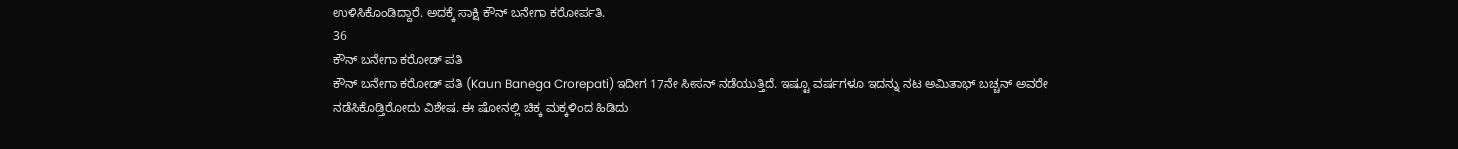ಉಳಿಸಿಕೊಂಡಿದ್ದಾರೆ. ಅದಕ್ಕೆ ಸಾಕ್ಷಿ ಕೌನ್ ಬನೇಗಾ ಕರೋರ್ಪತಿ.
36
ಕೌನ್ ಬನೇಗಾ ಕರೋಡ್ ಪತಿ
ಕೌನ್ ಬನೇಗಾ ಕರೋಡ್ ಪತಿ (Kaun Banega Crorepati) ಇದೀಗ 17ನೇ ಸೀಸನ್ ನಡೆಯುತ್ತಿದೆ. ಇಷ್ಟೂ ವರ್ಷಗಳೂ ಇದನ್ನು ನಟ ಅಮಿತಾಭ್ ಬಚ್ಚನ್ ಅವರೇ ನಡೆಸಿಕೊಡ್ತಿರೋದು ವಿಶೇಷ. ಈ ಷೋನಲ್ಲಿ ಚಿಕ್ಕ ಮಕ್ಕಳಿಂದ ಹಿಡಿದು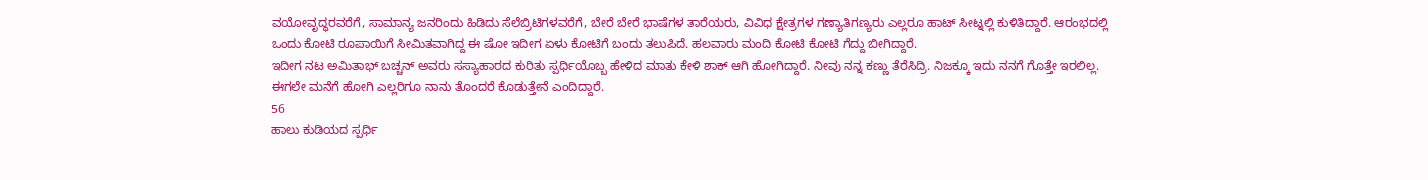ವಯೋವೃದ್ಧರವರೆಗೆ, ಸಾಮಾನ್ಯ ಜನರಿಂದು ಹಿಡಿದು ಸೆಲೆಬ್ರಿಟಿಗಳವರೆಗೆ, ಬೇರೆ ಬೇರೆ ಭಾಷೆಗಳ ತಾರೆಯರು, ವಿವಿಧ ಕ್ಷೇತ್ರಗಳ ಗಣ್ಯಾತಿಗಣ್ಯರು ಎಲ್ಲರೂ ಹಾಟ್ ಸೀಟ್ನಲ್ಲಿ ಕುಳಿತಿದ್ದಾರೆ. ಆರಂಭದಲ್ಲಿ ಒಂದು ಕೋಟಿ ರೂಪಾಯಿಗೆ ಸೀಮಿತವಾಗಿದ್ದ ಈ ಷೋ ಇದೀಗ ಏಳು ಕೋಟಿಗೆ ಬಂದು ತಲುಪಿದೆ. ಹಲವಾರು ಮಂದಿ ಕೋಟಿ ಕೋಟಿ ಗೆದ್ದು ಬೀಗಿದ್ದಾರೆ.
ಇದೀಗ ನಟ ಅಮಿತಾಭ್ ಬಚ್ಚನ್ ಅವರು ಸಸ್ಯಾಹಾರದ ಕುರಿತು ಸ್ಪರ್ಧಿಯೊಬ್ಬ ಹೇಳಿದ ಮಾತು ಕೇಳಿ ಶಾಕ್ ಆಗಿ ಹೋಗಿದ್ದಾರೆ. ನೀವು ನನ್ನ ಕಣ್ಣು ತೆರೆಸಿದ್ರಿ. ನಿಜಕ್ಕೂ ಇದು ನನಗೆ ಗೊತ್ತೇ ಇರಲಿಲ್ಲ. ಈಗಲೇ ಮನೆಗೆ ಹೋಗಿ ಎಲ್ಲರಿಗೂ ನಾನು ತೊಂದರೆ ಕೊಡುತ್ತೇನೆ ಎಂದಿದ್ದಾರೆ.
56
ಹಾಲು ಕುಡಿಯದ ಸ್ಪರ್ಧಿ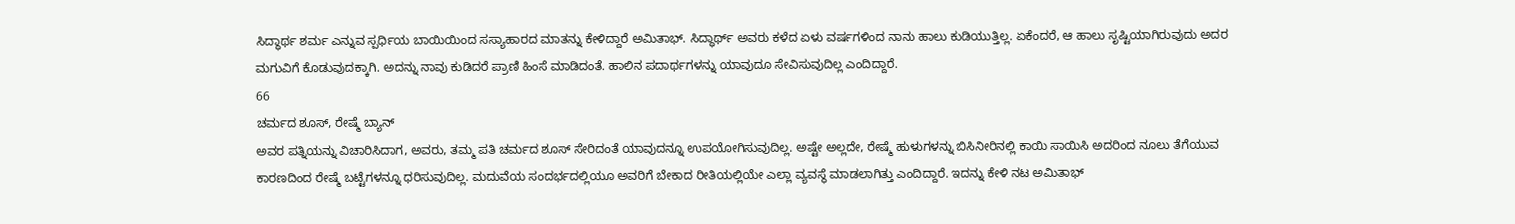ಸಿದ್ಧಾರ್ಥ ಶರ್ಮ ಎನ್ನುವ ಸ್ಪರ್ಧಿಯ ಬಾಯಿಯಿಂದ ಸಸ್ಯಾಹಾರದ ಮಾತನ್ನು ಕೇಳಿದ್ದಾರೆ ಅಮಿತಾಭ್. ಸಿದ್ಧಾರ್ಥ್ ಅವರು ಕಳೆದ ಏಳು ವರ್ಷಗಳಿಂದ ನಾನು ಹಾಲು ಕುಡಿಯುತ್ತಿಲ್ಲ. ಏಕೆಂದರೆ, ಆ ಹಾಲು ಸೃಷ್ಟಿಯಾಗಿರುವುದು ಅದರ ಮಗುವಿಗೆ ಕೊಡುವುದಕ್ಕಾಗಿ. ಅದನ್ನು ನಾವು ಕುಡಿದರೆ ಪ್ರಾಣಿ ಹಿಂಸೆ ಮಾಡಿದಂತೆ. ಹಾಲಿನ ಪದಾರ್ಥಗಳನ್ನು ಯಾವುದೂ ಸೇವಿಸುವುದಿಲ್ಲ ಎಂದಿದ್ದಾರೆ.
66
ಚರ್ಮದ ಶೂಸ್, ರೇಷ್ಮೆ ಬ್ಯಾನ್
ಅವರ ಪತ್ನಿಯನ್ನು ವಿಚಾರಿಸಿದಾಗ, ಅವರು, ತಮ್ಮ ಪತಿ ಚರ್ಮದ ಶೂಸ್ ಸೇರಿದಂತೆ ಯಾವುದನ್ನೂ ಉಪಯೋಗಿಸುವುದಿಲ್ಲ. ಅಷ್ಟೇ ಅಲ್ಲದೇ, ರೇಷ್ಮೆ ಹುಳುಗಳನ್ನು ಬಿಸಿನೀರಿನಲ್ಲಿ ಕಾಯಿ ಸಾಯಿಸಿ ಅದರಿಂದ ನೂಲು ತೆಗೆಯುವ ಕಾರಣದಿಂದ ರೇಷ್ಮೆ ಬಟ್ಟೆಗಳನ್ನೂ ಧರಿಸುವುದಿಲ್ಲ. ಮದುವೆಯ ಸಂದರ್ಭದಲ್ಲಿಯೂ ಅವರಿಗೆ ಬೇಕಾದ ರೀತಿಯಲ್ಲಿಯೇ ಎಲ್ಲಾ ವ್ಯವಸ್ಥೆ ಮಾಡಲಾಗಿತ್ತು ಎಂದಿದ್ದಾರೆ. ಇದನ್ನು ಕೇಳಿ ನಟ ಅಮಿತಾಭ್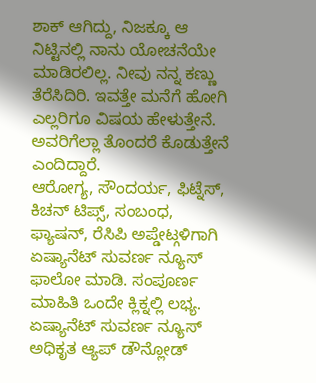ಶಾಕ್ ಆಗಿದ್ದು, ನಿಜಕ್ಕೂ ಆ ನಿಟ್ಟಿನಲ್ಲಿ ನಾನು ಯೋಚನೆಯೇ ಮಾಡಿರಲಿಲ್ಲ. ನೀವು ನನ್ನ ಕಣ್ಣು ತೆರೆಸಿದಿರಿ. ಇವತ್ತೇ ಮನೆಗೆ ಹೋಗಿ ಎಲ್ಲರಿಗೂ ವಿಷಯ ಹೇಳುತ್ತೇನೆ. ಅವರಿಗೆಲ್ಲಾ ತೊಂದರೆ ಕೊಡುತ್ತೇನೆ ಎಂದಿದ್ದಾರೆ.
ಆರೋಗ್ಯ, ಸೌಂದರ್ಯ, ಫಿಟ್ನೆಸ್, ಕಿಚನ್ ಟಿಪ್ಸ್, ಸಂಬಂಧ, ಫ್ಯಾಷನ್, ರೆಸಿಪಿ ಅಪ್ಡೇಟ್ಗಳಿಗಾಗಿ ಏಷ್ಯಾನೆಟ್ ಸುವರ್ಣ ನ್ಯೂಸ್ ಫಾಲೋ ಮಾಡಿ. ಸಂಪೂರ್ಣ ಮಾಹಿತಿ ಒಂದೇ ಕ್ಲಿಕ್ನಲ್ಲಿ ಲಭ್ಯ. ಏಷ್ಯಾನೆಟ್ ಸುವರ್ಣ ನ್ಯೂಸ್ ಅಧಿಕೃತ ಆ್ಯಪ್ ಡೌನ್ಲೋಡ್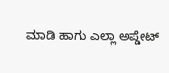ಮಾಡಿ ಹಾಗು ಎಲ್ಲಾ ಅಪ್ಡೇಟ್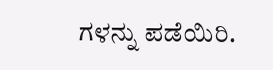ಗಳನ್ನು ಪಡೆಯಿರಿ.